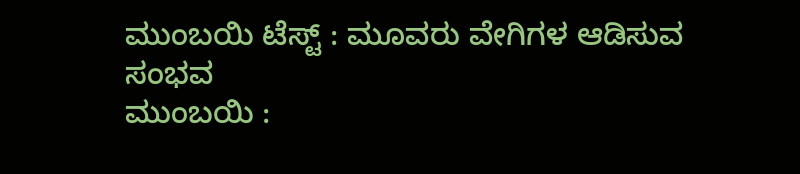ಮುಂಬಯಿ ಟೆಸ್ಟ್ : ಮೂವರು ವೇಗಿಗಳ ಆಡಿಸುವ ಸಂಭವ
ಮುಂಬಯಿ :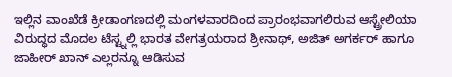ಇಲ್ಲಿನ ವಾಂಖೆಡೆ ಕ್ರೀಡಾಂಗಣದಲ್ಲಿ ಮಂಗಳವಾರದಿಂದ ಪ್ರಾರಂಭವಾಗಲಿರುವ ಆಸ್ಟ್ರೇಲಿಯಾ ವಿರುದ್ಧದ ಮೊದಲ ಟೆಸ್ಟ್ನಲ್ಲಿ ಭಾರತ ವೇಗತ್ರಯರಾದ ಶ್ರೀನಾಥ್, ಅಜಿತ್ ಅಗರ್ಕರ್ ಹಾಗೂ ಜಾಹೀರ್ ಖಾನ್ ಎಲ್ಲರನ್ನೂ ಆಡಿಸುವ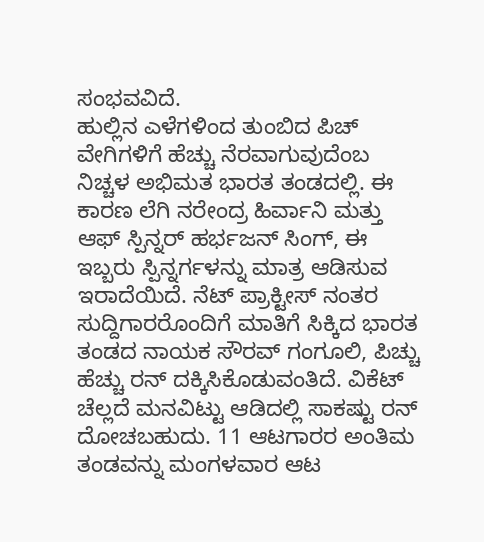ಸಂಭವವಿದೆ.
ಹುಲ್ಲಿನ ಎಳೆಗಳಿಂದ ತುಂಬಿದ ಪಿಚ್ ವೇಗಿಗಳಿಗೆ ಹೆಚ್ಚು ನೆರವಾಗುವುದೆಂಬ ನಿಚ್ಚಳ ಅಭಿಮತ ಭಾರತ ತಂಡದಲ್ಲಿ. ಈ ಕಾರಣ ಲೆಗಿ ನರೇಂದ್ರ ಹಿರ್ವಾನಿ ಮತ್ತು ಆಫ್ ಸ್ಪಿನ್ನರ್ ಹರ್ಭಜನ್ ಸಿಂಗ್, ಈ ಇಬ್ಬರು ಸ್ಪಿನ್ನರ್ಗಳನ್ನು ಮಾತ್ರ ಆಡಿಸುವ ಇರಾದೆಯಿದೆ. ನೆಟ್ ಪ್ರಾಕ್ಟೀಸ್ ನಂತರ ಸುದ್ದಿಗಾರರೊಂದಿಗೆ ಮಾತಿಗೆ ಸಿಕ್ಕಿದ ಭಾರತ ತಂಡದ ನಾಯಕ ಸೌರವ್ ಗಂಗೂಲಿ, ಪಿಚ್ಚು ಹೆಚ್ಚು ರನ್ ದಕ್ಕಿಸಿಕೊಡುವಂತಿದೆ. ವಿಕೆಟ್ ಚೆಲ್ಲದೆ ಮನವಿಟ್ಟು ಆಡಿದಲ್ಲಿ ಸಾಕಷ್ಟು ರನ್ ದೋಚಬಹುದು. 11 ಆಟಗಾರರ ಅಂತಿಮ ತಂಡವನ್ನು ಮಂಗಳವಾರ ಆಟ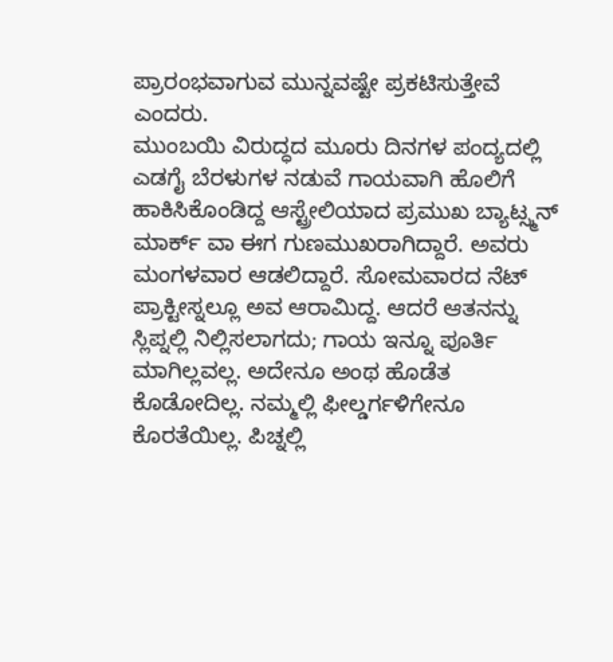ಪ್ರಾರಂಭವಾಗುವ ಮುನ್ನವಷ್ಟೇ ಪ್ರಕಟಿಸುತ್ತೇವೆ ಎಂದರು.
ಮುಂಬಯಿ ವಿರುದ್ಧದ ಮೂರು ದಿನಗಳ ಪಂದ್ಯದಲ್ಲಿ ಎಡಗೈ ಬೆರಳುಗಳ ನಡುವೆ ಗಾಯವಾಗಿ ಹೊಲಿಗೆ ಹಾಕಿಸಿಕೊಂಡಿದ್ದ ಆಸ್ಟ್ರೇಲಿಯಾದ ಪ್ರಮುಖ ಬ್ಯಾಟ್ಸ್ಮನ್ ಮಾರ್ಕ್ ವಾ ಈಗ ಗುಣಮುಖರಾಗಿದ್ದಾರೆ. ಅವರು ಮಂಗಳವಾರ ಆಡಲಿದ್ದಾರೆ. ಸೋಮವಾರದ ನೆಟ್ ಪ್ರಾಕ್ಟೀಸ್ನಲ್ಲೂ ಅವ ಆರಾಮಿದ್ದ. ಆದರೆ ಆತನನ್ನು ಸ್ಲಿಪ್ನಲ್ಲಿ ನಿಲ್ಲಿಸಲಾಗದು; ಗಾಯ ಇನ್ನೂ ಪೂರ್ತಿ ಮಾಗಿಲ್ಲವಲ್ಲ. ಅದೇನೂ ಅಂಥ ಹೊಡೆತ ಕೊಡೋದಿಲ್ಲ. ನಮ್ಮಲ್ಲಿ ಫೀಲ್ಡರ್ಗಳಿಗೇನೂ ಕೊರತೆಯಿಲ್ಲ. ಪಿಚ್ನಲ್ಲಿ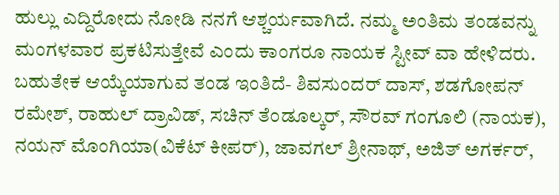ಹುಲ್ಲು ಎದ್ದಿರೋದು ನೋಡಿ ನನಗೆ ಆಶ್ಚರ್ಯವಾಗಿದೆ. ನಮ್ಮ ಅಂತಿಮ ತಂಡವನ್ನು ಮಂಗಳವಾರ ಪ್ರಕಟಿಸುತ್ತೇವೆ ಎಂದು ಕಾಂಗರೂ ನಾಯಕ ಸ್ಟೀವ್ ವಾ ಹೇಳಿದರು.
ಬಹುತೇಕ ಆಯ್ಕೆಯಾಗುವ ತಂಡ ಇಂತಿದೆ- ಶಿವಸುಂದರ್ ದಾಸ್, ಶಡಗೋಪನ್ ರಮೇಶ್, ರಾಹುಲ್ ದ್ರಾವಿಡ್, ಸಚಿನ್ ತೆಂಡೂಲ್ಕರ್, ಸೌರವ್ ಗಂಗೂಲಿ (ನಾಯಕ), ನಯನ್ ಮೊಂಗಿಯಾ(ವಿಕೆಟ್ ಕೀಪರ್), ಜಾವಗಲ್ ಶ್ರೀನಾಥ್, ಅಜಿತ್ ಅಗರ್ಕರ್,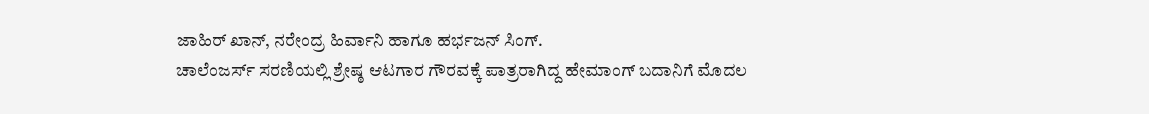ಜಾಹಿರ್ ಖಾನ್, ನರೇಂದ್ರ ಹಿರ್ವಾನಿ ಹಾಗೂ ಹರ್ಭಜನ್ ಸಿಂಗ್.
ಚಾಲೆಂಜರ್ಸ್ ಸರಣಿಯಲ್ಲಿ ಶ್ರೇಷ್ಠ ಆಟಗಾರ ಗೌರವಕ್ಕೆ ಪಾತ್ರರಾಗಿದ್ದ ಹೇಮಾಂಗ್ ಬದಾನಿಗೆ ಮೊದಲ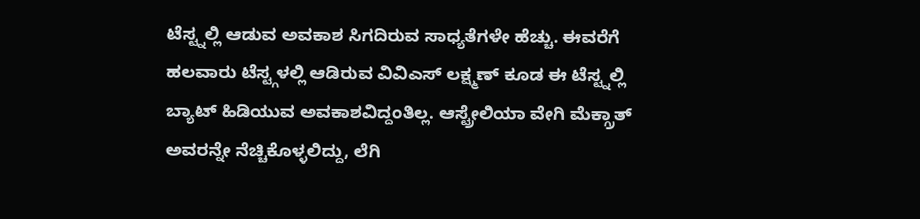ಟೆಸ್ಟ್ನಲ್ಲಿ ಆಡುವ ಅವಕಾಶ ಸಿಗದಿರುವ ಸಾಧ್ಯತೆಗಳೇ ಹೆಚ್ಚು. ಈವರೆಗೆ ಹಲವಾರು ಟೆಸ್ಟ್ಗಳಲ್ಲಿ ಆಡಿರುವ ವಿವಿಎಸ್ ಲಕ್ಷ್ಮಣ್ ಕೂಡ ಈ ಟೆಸ್ಟ್ನಲ್ಲಿ ಬ್ಯಾಟ್ ಹಿಡಿಯುವ ಅವಕಾಶವಿದ್ದಂತಿಲ್ಲ. ಆಸ್ಟ್ರೇಲಿಯಾ ವೇಗಿ ಮೆಕ್ಗ್ರಾತ್ ಅವರನ್ನೇ ನೆಚ್ಚಿಕೊಳ್ಳಲಿದ್ದು, ಲೆಗಿ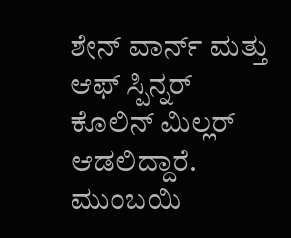ಶೇನ್ ವಾರ್ನ್ ಮತ್ತು ಆಫ್ ಸ್ಪಿನ್ನರ್ ಕೊಲಿನ್ ಮಿಲ್ಲರ್ ಆಡಲಿದ್ದಾರೆ.
ಮುಂಬಯಿ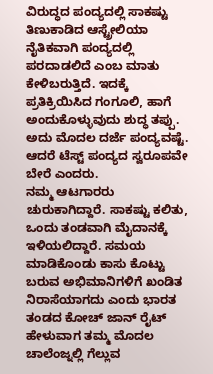ವಿರುದ್ಧದ ಪಂದ್ಯದಲ್ಲಿ ಸಾಕಷ್ಟು ತಿಣುಕಾಡಿದ ಆಸ್ಟ್ರೇಲಿಯಾ ನೈತಿಕವಾಗಿ ಪಂದ್ಯದಲ್ಲಿ ಪರದಾಡಲಿದೆ ಎಂಬ ಮಾತು ಕೇಳಿಬರುತ್ತಿದೆ. ಇದಕ್ಕೆ ಪ್ರತಿಕ್ರಿಯಿಸಿದ ಗಂಗೂಲಿ, ಹಾಗೆ ಅಂದುಕೊಳ್ಳುವುದು ಶುದ್ಧ ತಪ್ಪು. ಅದು ಮೊದಲ ದರ್ಜೆ ಪಂದ್ಯವಷ್ಟೆ. ಆದರೆ ಟೆಸ್ಟ್ ಪಂದ್ಯದ ಸ್ವರೂಪವೇ ಬೇರೆ ಎಂದರು.
ನಮ್ಮ ಆಟಗಾರರು ಚುರುಕಾಗಿದ್ದಾರೆ. ಸಾಕಷ್ಟು ಕಲಿತು, ಒಂದು ತಂಡವಾಗಿ ಮೈದಾನಕ್ಕೆ ಇಳಿಯಲಿದ್ದಾರೆ. ಸಮಯ ಮಾಡಿಕೊಂಡು ಕಾಸು ಕೊಟ್ಟು ಬರುವ ಅಭಿಮಾನಿಗಳಿಗೆ ಖಂಡಿತ ನಿರಾಸೆಯಾಗದು ಎಂದು ಭಾರತ ತಂಡದ ಕೋಚ್ ಜಾನ್ ರೈಟ್ ಹೇಳುವಾಗ ತಮ್ಮ ಮೊದಲ ಚಾಲೆಂಜ್ನಲ್ಲಿ ಗೆಲ್ಲುವ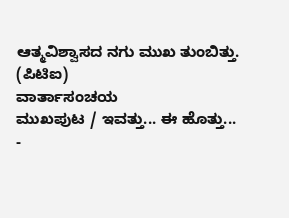ಆತ್ಮವಿಶ್ವಾಸದ ನಗು ಮುಖ ತುಂಬಿತ್ತು.
(ಪಿಟಿಐ)
ವಾರ್ತಾಸಂಚಯ
ಮುಖಪುಟ / ಇವತ್ತು... ಈ ಹೊತ್ತು...
-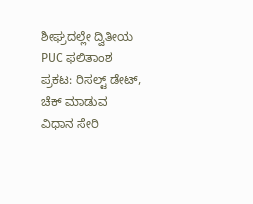ಶೀಘ್ರದಲ್ಲೇ ದ್ವಿತೀಯ PUC ಫಲಿತಾಂಶ ಪ್ರಕಟ: ರಿಸಲ್ಟ್ ಡೇಟ್, ಚೆಕ್ ಮಾಡುವ ವಿಧಾನ ಸೇರಿ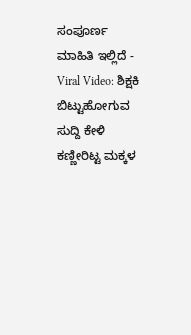ಸಂಪೂರ್ಣ ಮಾಹಿತಿ ಇಲ್ಲಿದೆ -
Viral Video: ಶಿಕ್ಷಕಿ ಬಿಟ್ಟುಹೋಗುವ ಸುದ್ದಿ ಕೇಳಿ ಕಣ್ಣೀರಿಟ್ಟ ಮಕ್ಕಳ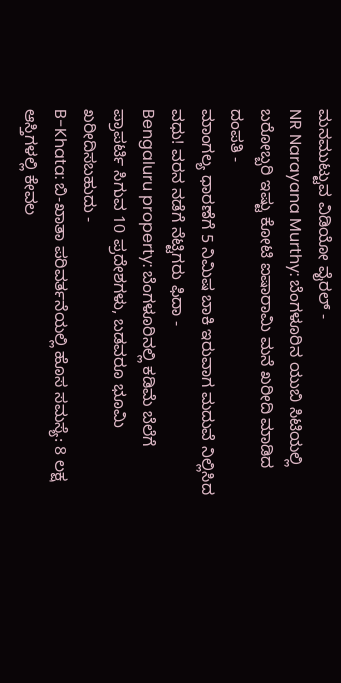ಮನಮುಟ್ಟುವ ವಿಡಿಯೋ ವೈರಲ್ -
NR Narayana Murthy: ಬೆಂಗಳೂರಿನ ಯುಬಿ ಸಿಟಿಯಲ್ಲಿ ಬರೋಬ್ಬರಿ ಇಷ್ಟು ಕೋಟಿ ಐಷಾರಾಮಿ ಮನೆ ಖರೀದಿ ಮಾಡಿದ ದಂಪತಿ -
ಮಾಂಗಲ್ಯ ಧಾರಣೆಗೆ 5 ನಿಮಿಷ ಬಾಕಿ ಇರುವಾಗ ಮದುವೆ ನಿಲ್ಲಿಸಿದ ವಧು! ವರನ ನಡೆಗೆ ನೆಟ್ಟಿಗರು ಫಿದಾ -
Bengaluru property: ಬೆಂಗಳೂರಿನಲ್ಲಿ ಕಡಿಮೆ ಬೆಲೆಗೆ ಪ್ರಾಪರ್ಟಿ ಸಿಗುವ 10 ಪ್ರದೇಶಗಳು, ಬಡವರೂ ಭೂಮಿ ಖರೀದಿಸಬಹುದು -
B-Khata: ಬಿ-ಖಾತಾ ಪರಿವರ್ತನೆಯಲ್ಲಿ ಹೊಸ ಸಮಸ್ಯೆ: 8 ಲಕ್ಷ ಆಸ್ತಿಗಳಲ್ಲಿ ಕೇವಲ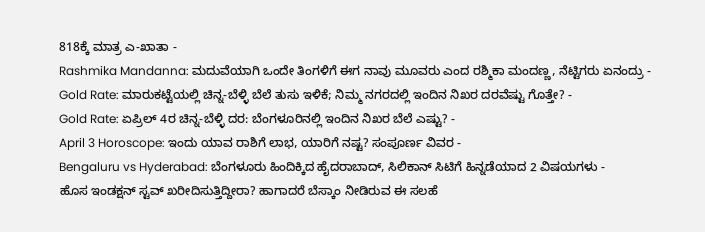818ಕ್ಕೆ ಮಾತ್ರ ಎ-ಖಾತಾ -
Rashmika Mandanna: ಮದುವೆಯಾಗಿ ಒಂದೇ ತಿಂಗಳಿಗೆ ಈಗ ನಾವು ಮೂವರು ಎಂದ ರಶ್ಮಿಕಾ ಮಂದಣ್ಣ, ನೆಟ್ಟಿಗರು ಏನಂದ್ರು -
Gold Rate: ಮಾರುಕಟ್ಟೆಯಲ್ಲಿ ಚಿನ್ನ-ಬೆಳ್ಳಿ ಬೆಲೆ ತುಸು ಇಳಿಕೆ; ನಿಮ್ಮ ನಗರದಲ್ಲಿ ಇಂದಿನ ನಿಖರ ದರವೆಷ್ಟು ಗೊತ್ತೇ? -
Gold Rate: ಏಪ್ರಿಲ್ 4ರ ಚಿನ್ನ-ಬೆಳ್ಳಿ ದರ: ಬೆಂಗಳೂರಿನಲ್ಲಿ ಇಂದಿನ ನಿಖರ ಬೆಲೆ ಎಷ್ಟು? -
April 3 Horoscope: ಇಂದು ಯಾವ ರಾಶಿಗೆ ಲಾಭ, ಯಾರಿಗೆ ನಷ್ಟ? ಸಂಪೂರ್ಣ ವಿವರ -
Bengaluru vs Hyderabad: ಬೆಂಗಳೂರು ಹಿಂದಿಕ್ಕಿದ ಹೈದರಾಬಾದ್, ಸಿಲಿಕಾನ್ ಸಿಟಿಗೆ ಹಿನ್ನಡೆಯಾದ 2 ವಿಷಯಗಳು -
ಹೊಸ ಇಂಡಕ್ಷನ್ ಸ್ಟವ್ ಖರೀದಿಸುತ್ತಿದ್ದೀರಾ? ಹಾಗಾದರೆ ಬೆಸ್ಕಾಂ ನೀಡಿರುವ ಈ ಸಲಹೆ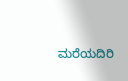ಮರೆಯದಿರಿ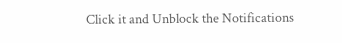Click it and Unblock the Notifications